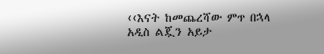‹‹እናት ከመጨረሻው ምጥ በኋላ አዲስ ልጇን አይታ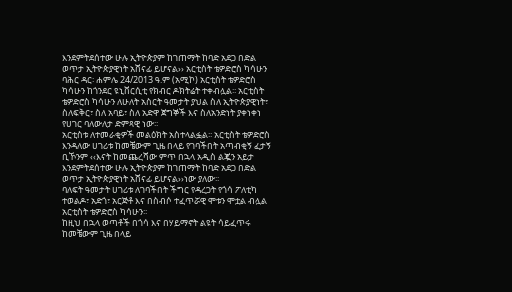እንደምትደሰተው ሁሉ ኢትዮጵያም ከገጠማት ከባድ አደጋ በድል ወጥታ ኢትዮጵያዊነት አሸናፊ ይሆናል›› አርቲስት ቴዎድሮስ ካሳሁን
ባሕር ዳር፡ ሐምሌ 24/2013 ዓ.ም (አሚኮ) አርቲስት ቴዎድሮስ ካሳሁን ከጎንደር ዩኒቨርሲቲ የክብር ዶክትሬት ተቀብሏል፡፡ አርቲስት ቴዎድሮስ ካሳሁን ለሁለት አስርት ዓመታት ያህል ስለ ኢትዮጵያዊነት፣ ስለፍቅር፣ ስለ አባይ፣ ስለ አድዋ ጀግኞች እና ስለአንድነት ያቀነቀነ የሀገር ባለውለታ ድምጻዊ ነው፡፡
አርቲስቱ ለተመራቂዎች መልዕክት አስተላልፏል፡፡ አርቲስት ቴዎድሮስ እንዳለው ሀገሪቱ ከመቼውም ጊዜ በላይ የገባችበት አጣብቂኝ ፈታኝ ቢኾንም ‹‹እናት ከመጨረሻው ምጥ በኋላ አዲስ ልጇን አይታ እንደምትደሰተው ሁሉ ኢትዮጵያም ከገጠማት ከባድ አደጋ በድል ወጥታ ኢትዮጵያዊነት አሸናፊ ይሆናል››ነው ያለው፡፡
ባለፍት ዓመታት ሀገሪቱ ለገባችበት ችግር የዳረጋት የጎሳ ፖለቲካ ተወልዶ፣ አድጎ፣ አርጅቶ እና በስብሶ ተፈጥሯዊ ሞቱን ሞቷል ብሏል አርቲስት ቴዎድሮስ ካሳሁን፡፡
ከዚህ በኋላ ወጣቶች በጎሳ እና በሃይማኖት ልዩት ሳይፈጥሩ ከመቼውም ጊዜ በላይ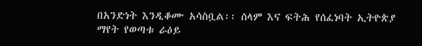በአንድነት እንዲቆሙ አሳስቧል፡፡ ሰላም እና ፍትሕ የሰፈነባት ኢትዮጵያ ማየት የወጣቱ ራዕይ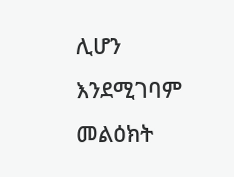ሊሆን እንደሚገባም መልዕክት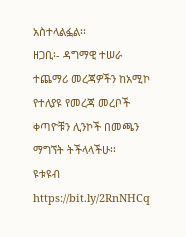አስተላልፏል፡፡
ዘጋቢ፡- ዳግማዊ ተሠራ
ተጨማሪ መረጃዎችን ከአሚኮ የተለያዩ የመረጃ መረቦች ቀጣዮቹን ሊንኮች በመጫን ማግኘት ትችላላችሁ፡፡
ዩቱዩብ https://bit.ly/2RnNHCq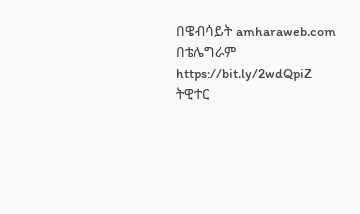በዌብሳይት amharaweb.com
በቴሌግራም https://bit.ly/2wdQpiZ
ትዊተር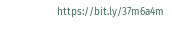https://bit.ly/37m6a4m